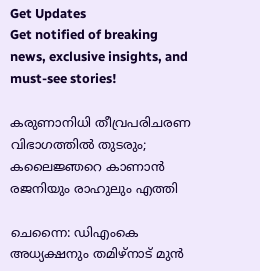Get Updates
Get notified of breaking news, exclusive insights, and must-see stories!

കരുണാനിധി തീവ്രപരിചരണ വിഭാഗത്തിൽ തുടരും; കലൈജ്ഞറെ കാണാൻ രജനിയും രാഹുലും എത്തി

ചെന്നൈ: ഡിഎംകെ അധ്യക്ഷനും തമിഴ്നാട് മുൻ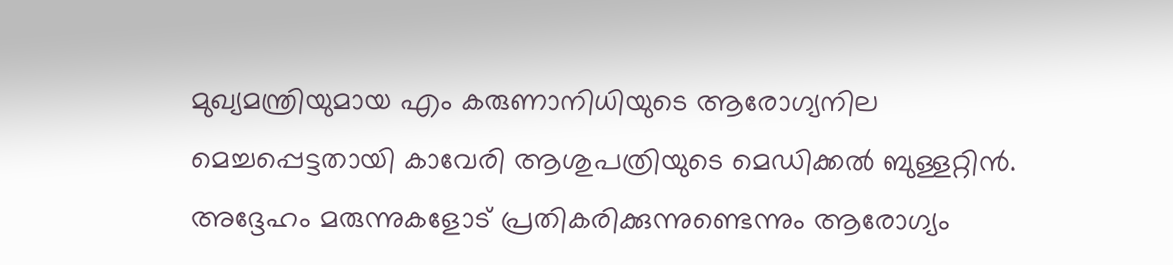മുഖ്യമന്ത്രിയുമായ എം കരുണാനിധിയുടെ ആരോഗ്യനില മെച്ചപ്പെട്ടതായി കാവേരി ആശുപത്രിയുടെ മെഡിക്കൽ ബുള്ളറ്റിൻ. അദ്ദേഹം മരുന്നുകളോട് പ്രതികരിക്കുന്നുണ്ടെന്നും ആരോഗ്യം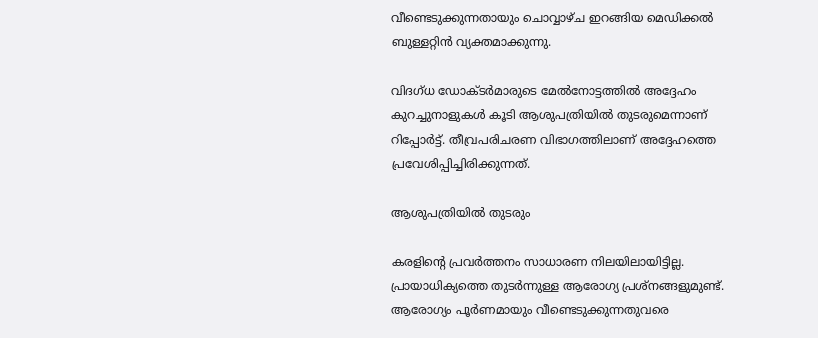വീണ്ടെടുക്കുന്നതായും ചൊവ്വാഴ്ച ഇറങ്ങിയ മെഡിക്കൽ ബുള്ളറ്റിൻ വ്യക്തമാക്കുന്നു.

വിദഗ്ധ ഡോക്ടർമാരുടെ മേൽനോട്ടത്തിൽ അദ്ദേഹം കുറച്ചുനാളുകൾ കൂടി ആശുപത്രിയിൽ തുടരുമെന്നാണ് റിപ്പോർട്ട്. തീവ്രപരിചരണ വിഭാഗത്തിലാണ് അദ്ദേഹത്തെ പ്രവേശിപ്പിച്ചിരിക്കുന്നത്.

ആശുപത്രിയിൽ തുടരും

കരളിന്റെ പ്രവർത്തനം സാധാരണ നിലയിലായിട്ടില്ല. പ്രായാധിക്യത്തെ തുടർന്നുള്ള ആരോഗ്യ പ്രശ്നങ്ങളുമുണ്ട്. ആരോഗ്യം പൂർണമായും വീണ്ടെടുക്കുന്നതുവരെ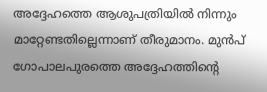അദ്ദേഹത്തെ ആശുപത്രിയിൽ നിന്നും മാറ്റേണ്ടതില്ലെന്നാണ് തീരുമാനം. മുൻപ് ഗോപാലപുരത്തെ അദ്ദേഹത്തിന്റെ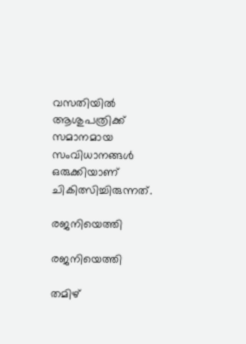വസതിയിൽ ആശുപത്രിക്ക് സമാനമായ സംവിധാനങ്ങൾ ഒരുക്കിയാണ് ചികിത്സിച്ചിരുന്നത്.

രജനിയെത്തി

രജനിയെത്തി

തമിഴ്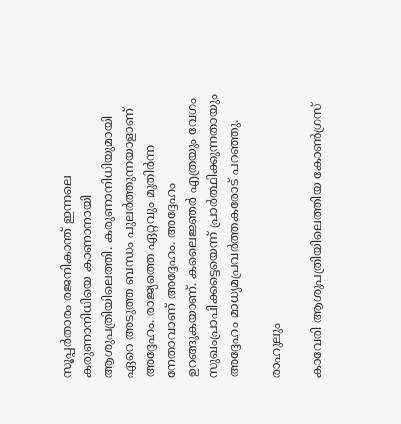സൂപ്പർതാരം രജനികാന്ത് ഇന്നലെ കരുണാനിധിയെ കാണാനായി ആശുപത്രിയിലെത്തി. കരുണാനിധിയുമായി ഏറെ അടുത്ത ബന്ധം പുലർത്തുന്നയാളാണ് അദ്ദേഹം. രാജ്യത്തെ ഏറ്റവും മുതിർന്ന നേതാവാണ് അദ്ദേഹം. അദ്ദേഹം ഉറങ്ങുകയാണ്. കലൈജ്ഞർ എത്രയും വേഗം സുഖംപ്രാപിക്കട്ടെയെന്ന് പ്രാർത്ഥിക്കുന്നതായും അദ്ദേഹം മാധ്യമപ്രവർത്തകരോട് പറഞ്ഞു.

രാഹുലും

കാവേരി ആശുപത്രിയിലെത്തിയ കോൺഗ്രസ്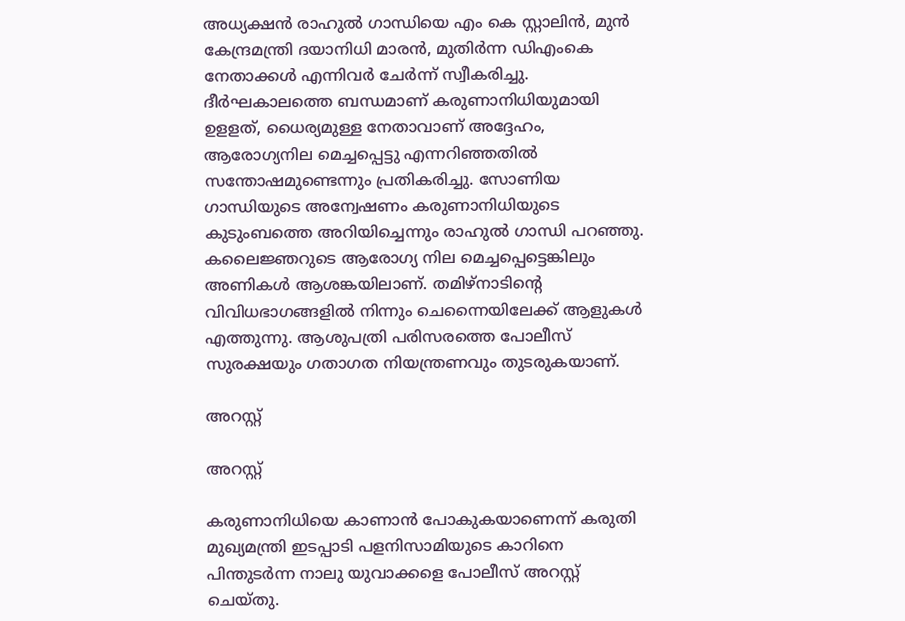അധ്യക്ഷൻ രാഹുൽ ഗാന്ധിയെ എം കെ സ്റ്റാലിൻ, മുൻ കേന്ദ്രമന്ത്രി ദയാനിധി മാരൻ, മുതിർന്ന ഡിഎംകെ നേതാക്കൾ എന്നിവർ ചേർന്ന് സ്വീകരിച്ചു. ദീർഘകാലത്തെ ബന്ധമാണ് കരുണാനിധിയുമായി ഉളളത്, ധൈര്യമുള്ള നേതാവാണ് അദ്ദേഹം, ആരോഗ്യനില മെച്ചപ്പെട്ടു എന്നറിഞ്ഞതിൽ സന്തോഷമുണ്ടെന്നും പ്രതികരിച്ചു. സോണിയ ഗാന്ധിയുടെ അന്വേഷണം കരുണാനിധിയുടെ കുടുംബത്തെ അറിയിച്ചെന്നും രാഹുൽ ഗാന്ധി പറഞ്ഞു. കലൈജ്ഞറുടെ ആരോഗ്യ നില മെച്ചപ്പെട്ടെങ്കിലും അണികൾ ആശങ്കയിലാണ്. തമിഴ്നാടിന്റെ വിവിധഭാഗങ്ങളിൽ നിന്നും ചെന്നൈയിലേക്ക് ആളുകൾ എത്തുന്നു. ആശുപത്രി പരിസരത്തെ പോലീസ് സുരക്ഷയും ഗതാഗത നിയന്ത്രണവും തുടരുകയാണ്.

അറസ്റ്റ്

അറസ്റ്റ്

കരുണാനിധിയെ കാണാൻ പോകുകയാണെന്ന് കരുതി മുഖ്യമന്ത്രി ഇടപ്പാടി പളനിസാമിയുടെ കാറിനെ പിന്തുടർന്ന നാലു യുവാക്കളെ പോലീസ് അറസ്റ്റ് ചെയ്തു.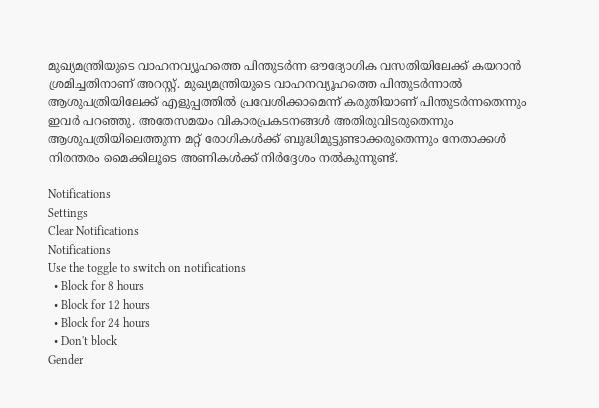മുഖ്യമന്ത്രിയുടെ വാഹനവ്യൂഹത്തെ പിന്തുടർന്ന ഔദ്യോഗിക വസതിയിലേക്ക് കയറാൻ ശ്രമിച്ചതിനാണ് അറസ്റ്റ്. മുഖ്യമന്ത്രിയുടെ വാഹനവ്യൂഹത്തെ പിന്തുടർന്നാൽ ആശുപത്രിയിലേക്ക് എളുപ്പത്തിൽ പ്രവേശിക്കാമെന്ന് കരുതിയാണ് പിന്തുടർന്നതെന്നും ഇവർ പറഞ്ഞു. അതേസമയം വികാരപ്രകടനങ്ങൾ അതിരുവിടരുതെന്നും ആശുപത്രിയിലെത്തുന്ന മറ്റ് രോഗികൾക്ക് ബുദ്ധിമുട്ടുണ്ടാക്കരുതെന്നും നേതാക്കൾ നിരന്തരം മൈക്കിലൂടെ അണികൾക്ക് നിർദ്ദേശം നൽകുന്നുണ്ട്.

Notifications
Settings
Clear Notifications
Notifications
Use the toggle to switch on notifications
  • Block for 8 hours
  • Block for 12 hours
  • Block for 24 hours
  • Don't block
Gender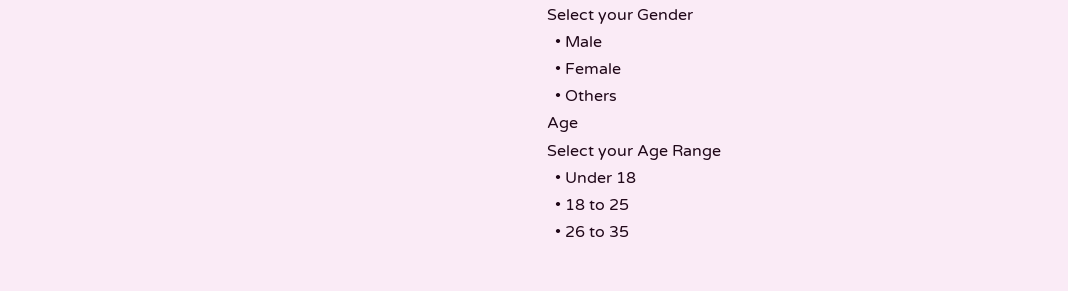Select your Gender
  • Male
  • Female
  • Others
Age
Select your Age Range
  • Under 18
  • 18 to 25
  • 26 to 35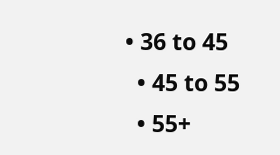• 36 to 45
  • 45 to 55
  • 55+